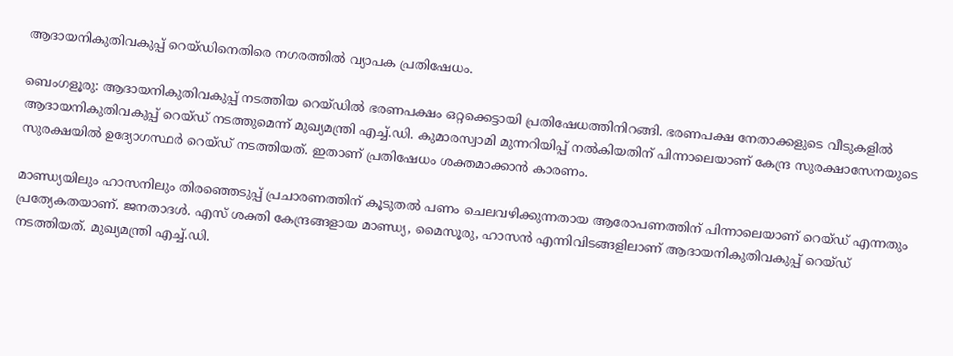ആദായനികുതിവകുപ്പ്‌ റെയ്ഡിനെതിരെ നഗരത്തിൽ വ്യാപക പ്രതിഷേധം.

ബെംഗളൂരു: ആദായനികുതിവകുപ്പ്‌ നടത്തിയ റെയ്ഡിൽ ഭരണപക്ഷം ഒറ്റക്കെട്ടായി പ്രതിഷേധത്തിനിറങ്ങി. ഭരണപക്ഷ നേതാക്കളുടെ വീടുകളിൽ ആദായനികുതിവകുപ്പ് റെയ്ഡ് നടത്തുമെന്ന് മുഖ്യമന്ത്രി എച്ച്‌.ഡി. കുമാരസ്വാമി മുന്നറിയിപ്പ് നൽകിയതിന് പിന്നാലെയാണ് കേന്ദ്ര സുരക്ഷാസേനയുടെ സുരക്ഷയിൽ ഉദ്യോഗസ്ഥർ റെയ്ഡ് നടത്തിയത്. ഇതാണ് പ്രതിഷേധം ശക്തമാക്കാൻ കാരണം.

മാണ്ഡ്യയിലും ഹാസനിലും തിരഞ്ഞെടുപ്പ് പ്രചാരണത്തിന് കൂടുതൽ പണം ചെലവഴിക്കുന്നതായ ആരോപണത്തിന് പിന്നാലെയാണ് റെയ്ഡ് എന്നതും പ്രത്യേകതയാണ്. ജനതാദൾ. എസ് ശക്തി കേന്ദ്രങ്ങളായ മാണ്ഡ്യ, മൈസൂരു, ഹാസൻ എന്നിവിടങ്ങളിലാണ് ആദായനികുതിവകുപ്പ്‌ റെയ്ഡ് നടത്തിയത്. മുഖ്യമന്ത്രി എച്ച്.ഡി.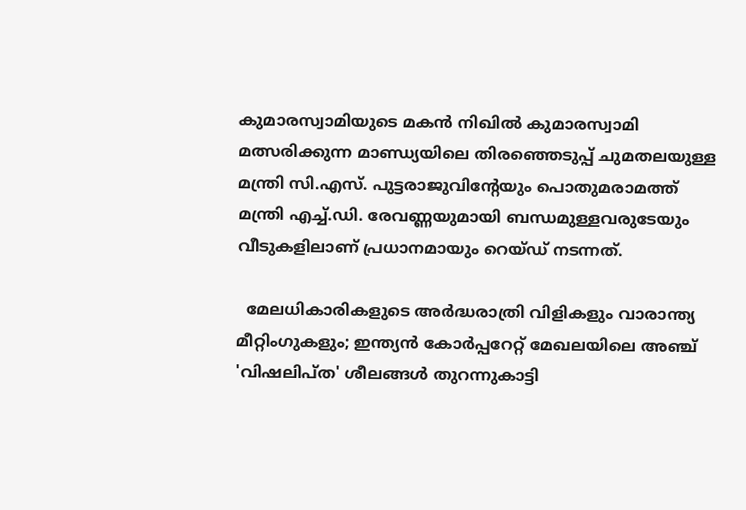കുമാരസ്വാമിയുടെ മകൻ നിഖിൽ കുമാരസ്വാമി മത്സരിക്കുന്ന മാണ്ഡ്യയിലെ തിരഞ്ഞെടുപ്പ് ചുമതലയുള്ള മന്ത്രി സി.എസ്‌. പുട്ടരാജുവിന്റേയും പൊതുമരാമത്ത് മന്ത്രി എച്ച്‌.ഡി. രേവണ്ണയുമായി ബന്ധമുള്ളവരുടേയും വീടുകളിലാണ് പ്രധാനമായും റെയ്ഡ് നടന്നത്.

  മേലധികാരികളുടെ അർദ്ധരാത്രി വിളികളും വാരാന്ത്യ മീറ്റിംഗുകളും; ഇന്ത്യൻ കോർപ്പറേറ്റ് മേഖലയിലെ അഞ്ച് 'വിഷലിപ്ത' ശീലങ്ങൾ തുറന്നുകാട്ടി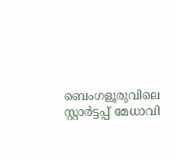ബെംഗളൂരുവിലെ സ്റ്റാർട്ടപ്പ് മേധാവി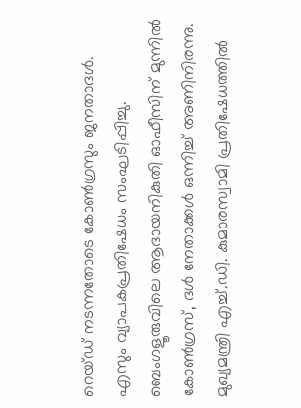റെയ്ഡ് നടന്നതോടെ കോൺഗ്രസും ജനതാദൾ. എസും വ്യാപകപ്രതിഷേധം സംഘടിപ്പിച്ചു. ബെംഗളൂരുവിലെ ആദായനികുതി ഓഫീസിന് മുന്നിൽ കോൺഗ്രസ്, ദൾ നേതാക്കൾ ഒന്നിച്ച് അണിനിരന്നു. മുഖ്യമന്ത്രി എച്ച്.ഡി. കുമാരസ്വാമി പ്രതിഷേധത്തിൽ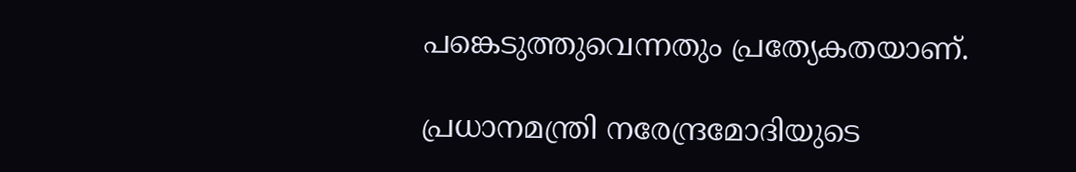പങ്കെടുത്തുവെന്നതും പ്രത്യേകതയാണ്.

പ്രധാനമന്ത്രി നരേന്ദ്രമോദിയുടെ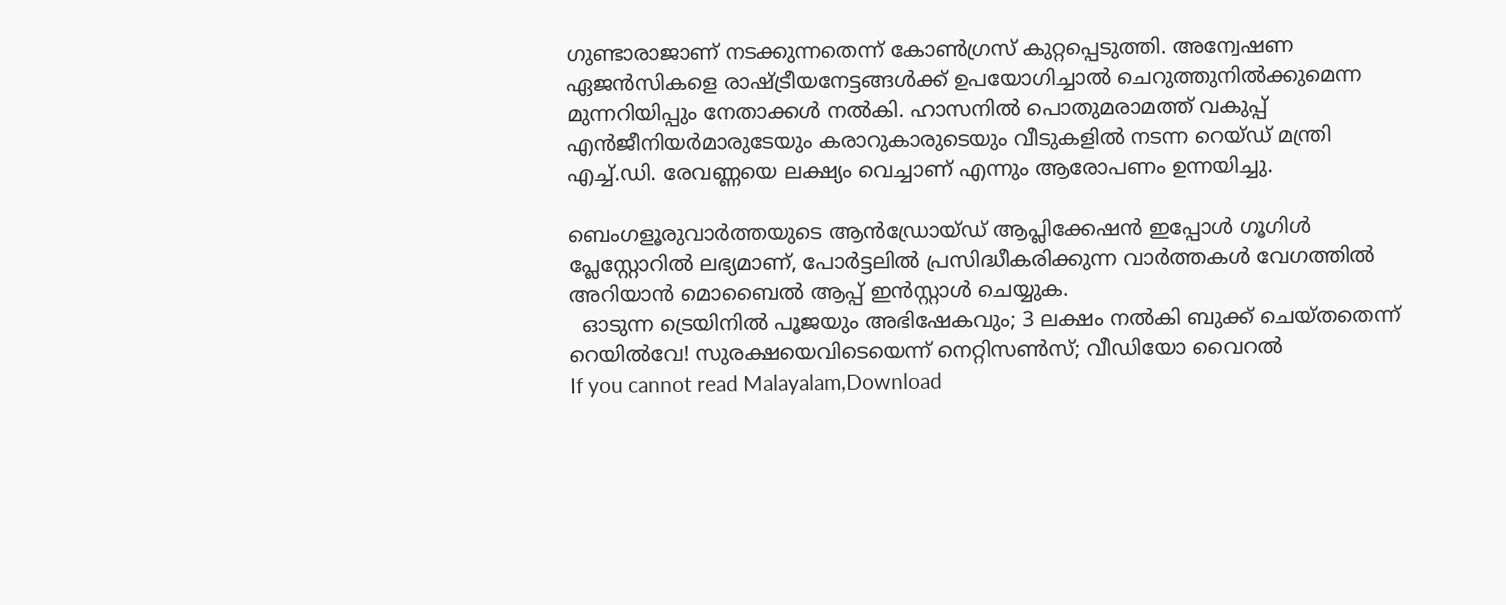ഗുണ്ടാരാജാണ് നടക്കുന്നതെന്ന് കോൺഗ്രസ് കുറ്റപ്പെടുത്തി. അന്വേഷണ ഏജൻസികളെ രാഷ്ട്രീയനേട്ടങ്ങൾക്ക് ഉപയോഗിച്ചാൽ ചെറുത്തുനിൽക്കുമെന്ന മുന്നറിയിപ്പും നേതാക്കൾ നൽകി. ഹാസനിൽ പൊതുമരാമത്ത് വകുപ്പ് എൻജീനിയർമാരുടേയും കരാറുകാരുടെയും വീടുകളിൽ നടന്ന റെയ്ഡ് മന്ത്രി എച്ച്.ഡി. രേവണ്ണയെ ലക്ഷ്യം വെച്ചാണ് എന്നും ആരോപണം ഉന്നയിച്ചു.

ബെംഗളൂരുവാർത്തയുടെ ആൻഡ്രോയ്ഡ് ആപ്ലിക്കേഷൻ ഇപ്പോൾ ഗൂഗിൾ പ്ലേസ്റ്റോറിൽ ലഭ്യമാണ്, പോർട്ടലിൽ പ്രസിദ്ധീകരിക്കുന്ന വാർത്തകൾ വേഗത്തിൽ അറിയാൻ മൊബൈൽ ആപ്പ് ഇൻസ്റ്റാൾ ചെയ്യുക.
  ഓടുന്ന ട്രെയിനിൽ പൂജയും അഭിഷേകവും; 3 ലക്ഷം നൽകി ബുക്ക് ചെയ്തതെന്ന് റെയിൽവേ! സുരക്ഷയെവിടെയെന്ന് നെറ്റിസൺസ്; വീഡിയോ വൈറൽ
If you cannot read Malayalam,Download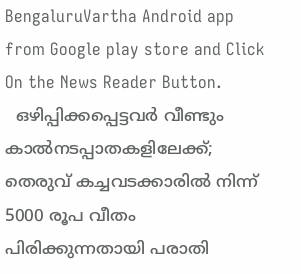BengaluruVartha Android app from Google play store and Click On the News Reader Button.
  ഒഴിപ്പിക്കപ്പെട്ടവർ വീണ്ടും കാൽനടപ്പാതകളിലേക്ക്; തെരുവ് കച്ചവടക്കാരിൽ നിന്ന് 5000 രൂപ വീതം പിരിക്കുന്നതായി പരാതി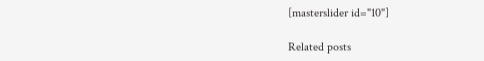[masterslider id="10"]

Related posts